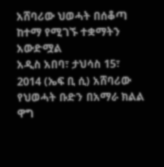አሸባሪው ህወሓት በሰቆጣ ከተማ የሚገኙ ተቋማትን አውድሟል
አዲስ አበባ፣ ታህሳስ 15፣ 2014 (ኤፍ ቢ ሲ) አሸባሪው የህወሓት ቡድን በአማራ ክልል ዋግ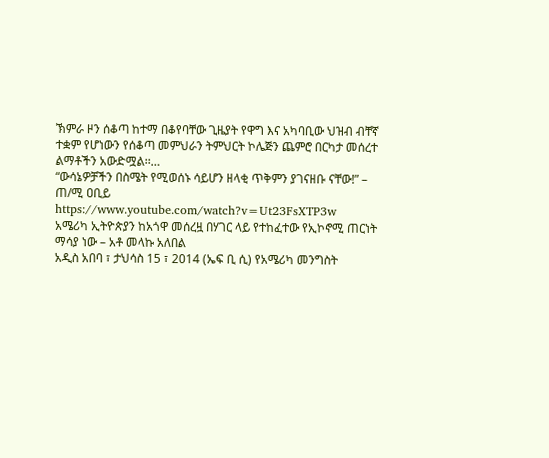ኽምራ ዞን ሰቆጣ ከተማ በቆየባቸው ጊዜያት የዋግ እና አካባቢው ህዝብ ብቸኛ ተቋም የሆነውን የሰቆጣ መምህራን ትምህርት ኮሌጅን ጨምሮ በርካታ መሰረተ ልማቶችን አውድሟል፡፡…
“ውሳኔዎቻችን በስሜት የሚወሰኑ ሳይሆን ዘላቂ ጥቅምን ያገናዘቡ ናቸው!” – ጠ/ሚ ዐቢይ
https://www.youtube.com/watch?v=Ut23FsXTP3w
አሜሪካ ኢትዮጵያን ከአጎዋ መሰረዟ በሃገር ላይ የተከፈተው የኢኮኖሚ ጠርነት ማሳያ ነው – አቶ መላኩ አለበል
አዲስ አበባ ፣ ታህሳስ 15 ፣ 2014 (ኤፍ ቢ ሲ) የአሜሪካ መንግስት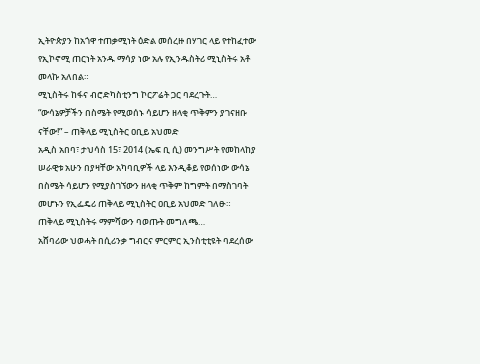ኢትዮጵያን ከአጎዋ ተጠቃሚነት ዕድል መሰረዙ በሃገር ላይ የተከፈተው የኢኮኖሚ ጠርነት አንዱ ማሳያ ነው አሉ የኢንዱስትሪ ሚኒስትሩ አቶ መላኩ አለበል።
ሚኒስትሩ ከፋና ብሮድካስቲንግ ኮርፖሬት ጋር ባደረጉት…
“ውሳኔዎቻችን በስሜት የሚወሰኑ ሳይሆን ዘላቂ ጥቅምን ያገናዘቡ ናቸው!” – ጠቅላይ ሚኒስትር ዐቢይ አህመድ
አዲስ አበባ፣ ታህሳስ 15፣ 2014 (ኤፍ ቢ ሲ) መንግሥት የመከላከያ ሠራዊቱ አሁን በያዛቸው አካባቢዎች ላይ እንዲቆይ የወሰነው ውሳኔ በስሜት ሳይሆን የሚያስገኘውን ዘላቂ ጥቅም ከግምት በማስገባት መሆኑን የኢፌዴሪ ጠቅላይ ሚኒስትር ዐቢይ አህመድ ገለፁ።
ጠቅላይ ሚኒስትሩ ማምሻውን ባወጡት መግለጫ…
አሸባሪው ህወሓት በሲሪንቃ ግብርና ምርምር ኢንስቲቲዩት ባደረሰው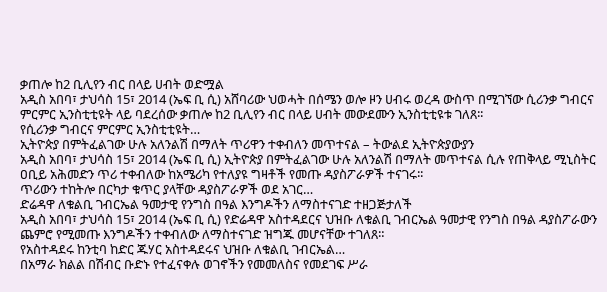ቃጠሎ ከ2 ቢሊየን ብር በላይ ሀብት ወድሟል
አዲስ አበባ፣ ታህሳስ 15፣ 2014 (ኤፍ ቢ ሲ) አሸባሪው ህወሓት በሰሜን ወሎ ዞን ሀብሩ ወረዳ ውስጥ በሚገኘው ሲሪንቃ ግብርና ምርምር ኢንስቲቲዩት ላይ ባደረሰው ቃጠሎ ከ2 ቢሊየን ብር በላይ ሀብት መውደሙን ኢንስቲቲዩቱ ገለጸ፡፡
የሲሪንቃ ግብርና ምርምር ኢንስቲቲዩት…
ኢትዮጵያ በምትፈልገው ሁሉ አለንልሽ በማለት ጥሪዋን ተቀብለን መጥተናል – ትውልደ ኢትዮጵያውያን
አዲስ አበባ፣ ታህሳስ 15፣ 2014 (ኤፍ ቢ ሲ) ኢትዮጵያ በምትፈልገው ሁሉ አለንልሽ በማለት መጥተናል ሲሉ የጠቅላይ ሚኒስትር ዐቢይ አሕመድን ጥሪ ተቀብለው ከአሜሪካ የተለያዩ ግዛቶች የመጡ ዳያስፖራዎች ተናገሩ፡፡
ጥሪውን ተከትሎ በርካታ ቁጥር ያላቸው ዳያስፖራዎች ወደ አገር…
ድሬዳዋ ለቁልቢ ገብርኤል ዓመታዊ የንግስ በዓል እንግዶችን ለማስተናገድ ተዘጋጅታለች
አዲስ አበባ፣ ታህሳስ 15፣ 2014 (ኤፍ ቢ ሲ) የድሬዳዋ አስተዳደርና ህዝቡ ለቁልቢ ገብርኤል ዓመታዊ የንግስ በዓል ዳያስፖራውን ጨምሮ የሚመጡ እንግዶችን ተቀብለው ለማስተናገድ ዝግጁ መሆናቸው ተገለጸ።
የአስተዳደሩ ከንቲባ ከድር ጁሃር አስተዳደሩና ህዝቡ ለቁልቢ ገብርኤል…
በአማራ ክልል በሽብር ቡድኑ የተፈናቀሉ ወገኖችን የመመለስና የመደገፍ ሥራ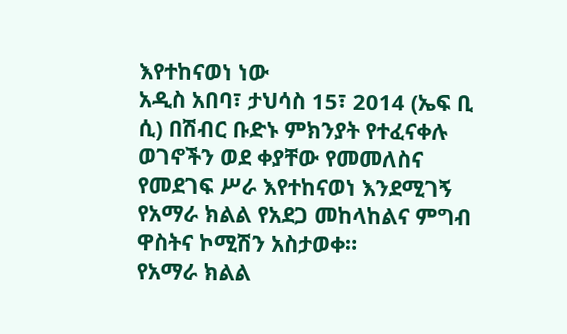እየተከናወነ ነው
አዲስ አበባ፣ ታህሳስ 15፣ 2014 (ኤፍ ቢ ሲ) በሽብር ቡድኑ ምክንያት የተፈናቀሉ ወገኖችን ወደ ቀያቸው የመመለስና የመደገፍ ሥራ እየተከናወነ እንደሚገኝ የአማራ ክልል የአደጋ መከላከልና ምግብ ዋስትና ኮሚሽን አስታወቀ።
የአማራ ክልል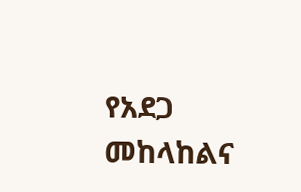የአደጋ መከላከልና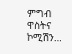ምግብ ዋስትና ኮሚሽን…